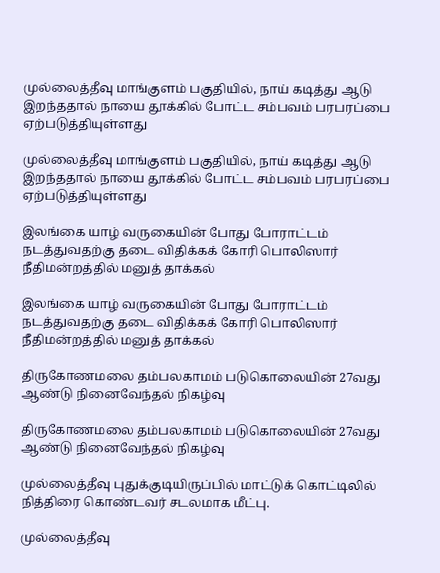முல்லைத்தீவு மாங்குளம் பகுதியில், நாய் கடித்து ஆடு இறந்ததால் நாயை தூக்கில் போட்ட சம்பவம் பரபரப்பை ஏற்படுத்தியுள்ளது

முல்லைத்தீவு மாங்குளம் பகுதியில், நாய் கடித்து ஆடு இறந்ததால் நாயை தூக்கில் போட்ட சம்பவம் பரபரப்பை ஏற்படுத்தியுள்ளது

இலங்கை யாழ் வருகையின் போது போராட்டம் நடத்துவதற்கு தடை விதிக்கக் கோரி பொலிஸார் நீதிமன்றத்தில் மனுத் தாக்கல்

இலங்கை யாழ் வருகையின் போது போராட்டம் நடத்துவதற்கு தடை விதிக்கக் கோரி பொலிஸார் நீதிமன்றத்தில் மனுத் தாக்கல்

திருகோணமலை தம்பலகாமம் படுகொலையின் 27வது ஆண்டு நினைவேந்தல் நிகழ்வு

திருகோணமலை தம்பலகாமம் படுகொலையின் 27வது ஆண்டு நினைவேந்தல் நிகழ்வு

முல்லைத்தீவு புதுக்குடியிருப்பில் மாட்டுக் கொட்டிலில் நித்திரை கொண்டவர் சடலமாக மீட்பு.

முல்லைத்தீவு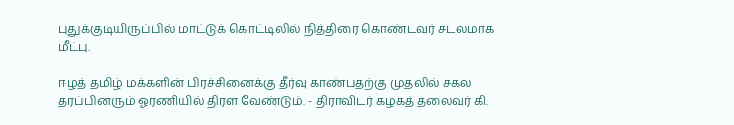புதுக்குடியிருப்பில் மாட்டுக் கொட்டிலில் நித்திரை கொண்டவர் சடலமாக மீட்பு.

ஈழத் தமிழ் மக்களின் பிரச்சினைக்கு தீர்வு காண்பதற்கு முதலில் சகல தரப்பினரும் ஓரணியில் திரள வேண்டும். - திராவிடர் கழகத் தலைவர் கி.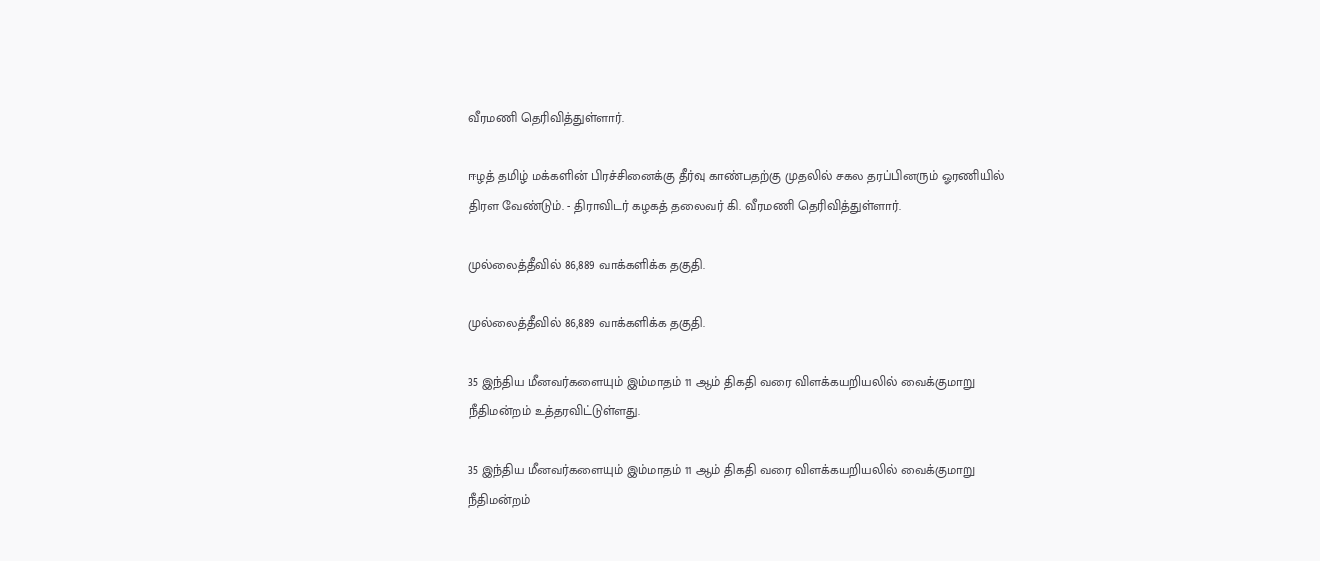வீரமணி தெரிவித்துள்ளார்.

ஈழத் தமிழ் மக்களின் பிரச்சினைக்கு தீர்வு காண்பதற்கு முதலில் சகல தரப்பினரும் ஓரணியில் திரள வேண்டும். - திராவிடர் கழகத் தலைவர் கி. வீரமணி தெரிவித்துள்ளார்.

முல்லைத்தீவில் 86,889 வாக்களிக்க தகுதி.

முல்லைத்தீவில் 86,889 வாக்களிக்க தகுதி.

35 இந்திய மீனவர்களையும் இம்மாதம் 11 ஆம் திகதி வரை விளக்கயறியலில் வைக்குமாறு  நீதிமன்றம் உத்தரவிட்டுள்ளது.

35 இந்திய மீனவர்களையும் இம்மாதம் 11 ஆம் திகதி வரை விளக்கயறியலில் வைக்குமாறு நீதிமன்றம்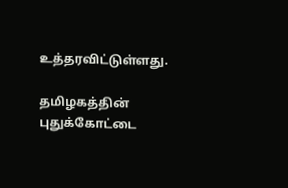உத்தரவிட்டுள்ளது.

தமிழகத்தின் புதுக்கோட்டை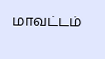மாவட்டம்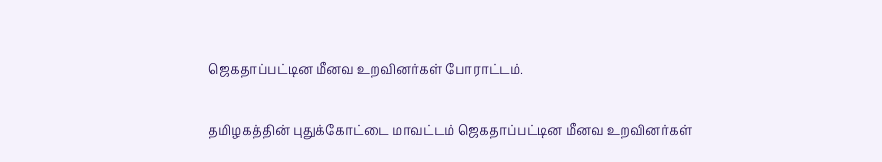ஜெகதாப்பட்டின மீனவ உறவினர்கள் போராட்டம்.

தமிழகத்தின் புதுக்கோட்டை மாவட்டம் ஜெகதாப்பட்டின மீனவ உறவினர்கள்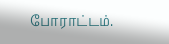போராட்டம்.